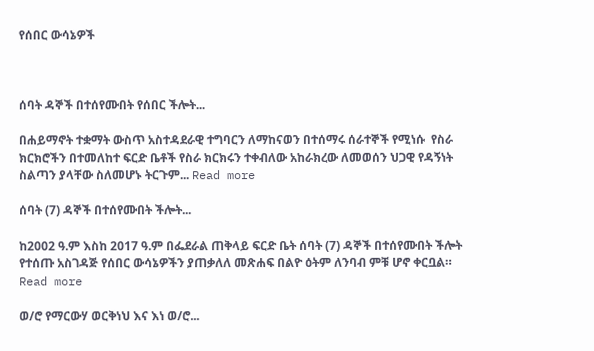የሰበር ውሳኔዎች



ሰባት ዳኞች በተሰየሙበት የሰበር ችሎት...

በሐይማኖት ተቋማት ውስጥ አስተዳደራዊ ተግባርን ለማከናወን በተሰማሩ ሰራተኞች የሚነሱ  የስራ ክርክሮችን በተመለከተ ፍርድ ቤቶች የስራ ክርክሩን ተቀብለው አከራክረው ለመወሰን ህጋዊ የዳኝነት ስልጣን ያላቸው ስለመሆኑ ትርጉም... Read more

ሰባት (7) ዳኞች በተሰየሙበት ችሎት...

ከ2002 ዓ.ም እስከ 2017 ዓ.ም በፌደራል ጠቅላይ ፍርድ ቤት ሰባት (7) ዳኞች በተሰየሙበት ችሎት የተሰጡ አስገዳጅ የሰበር ውሳኔዎችን ያጠቃለለ መጽሐፍ በልዮ ዕትም ለንባብ ምቹ ሆኖ ቀርቧል። Read more

ወ/ሮ የማርውሃ ወርቅነህ እና እነ ወ/ሮ...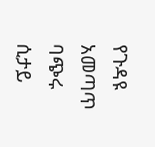የጉዳዩ አመጣጥ ባጭሩ ሲታይ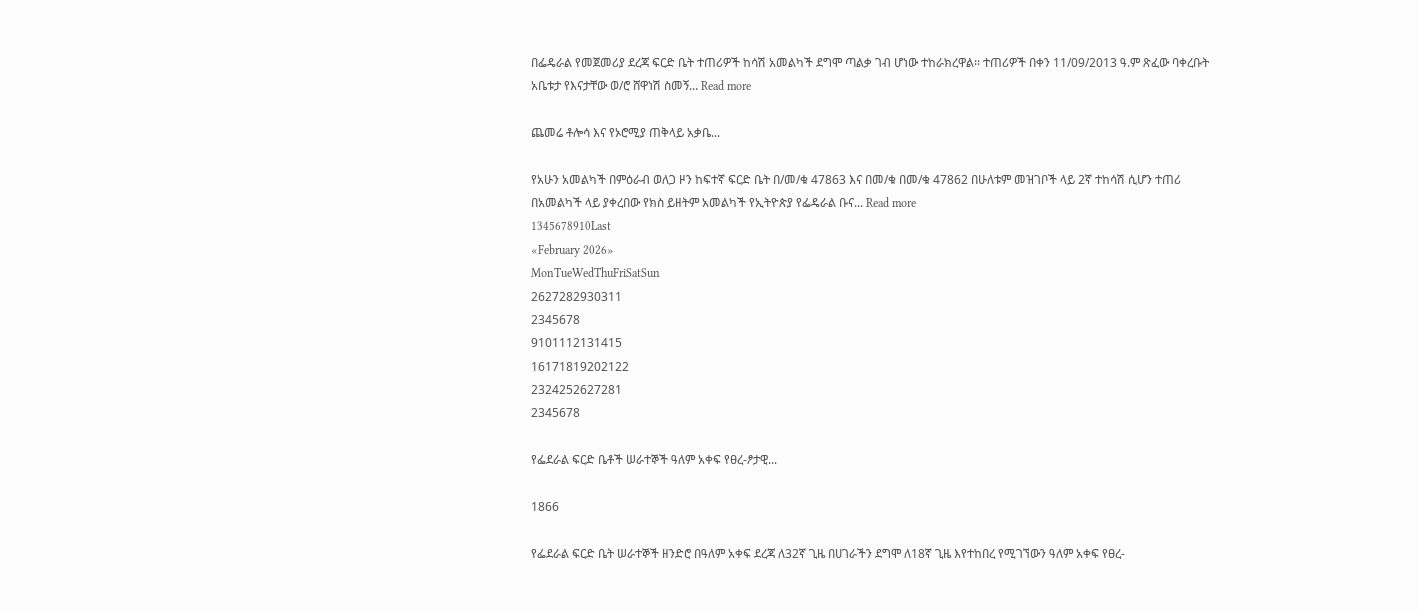በፌዴራል የመጀመሪያ ደረጃ ፍርድ ቤት ተጠሪዎች ከሳሽ አመልካች ደግሞ ጣልቃ ገብ ሆነው ተከራክረዋል፡፡ ተጠሪዎች በቀን 11/09/2013 ዓ.ም ጽፈው ባቀረቡት አቤቱታ የእናታቸው ወ/ሮ ሸዋነሽ ስመኝ... Read more

ጨመሬ ቶሎሳ እና የኦሮሚያ ጠቅላይ አቃቤ...

የአሁን አመልካች በምዕራብ ወለጋ ዞን ከፍተኛ ፍርድ ቤት በ/መ/ቁ 47863 እና በመ/ቁ በመ/ቁ 47862 በሁለቱም መዝገቦች ላይ 2ኛ ተከሳሽ ሲሆን ተጠሪ በአመልካች ላይ ያቀረበው የክስ ይዘትም አመልካች የኢትዮጵያ የፌዴራል ቡና... Read more
1345678910Last
«February 2026»
MonTueWedThuFriSatSun
2627282930311
2345678
9101112131415
16171819202122
2324252627281
2345678

የፌደራል ፍርድ ቤቶች ሠራተኞች ዓለም አቀፍ የፀረ-ፆታዊ...

1866

የፌደራል ፍርድ ቤት ሠራተኞች ዘንድሮ በዓለም አቀፍ ደረጃ ለ32ኛ ጊዜ በሀገራችን ደግሞ ለ18ኛ ጊዜ እየተከበረ የሚገኘውን ዓለም አቀፍ የፀረ-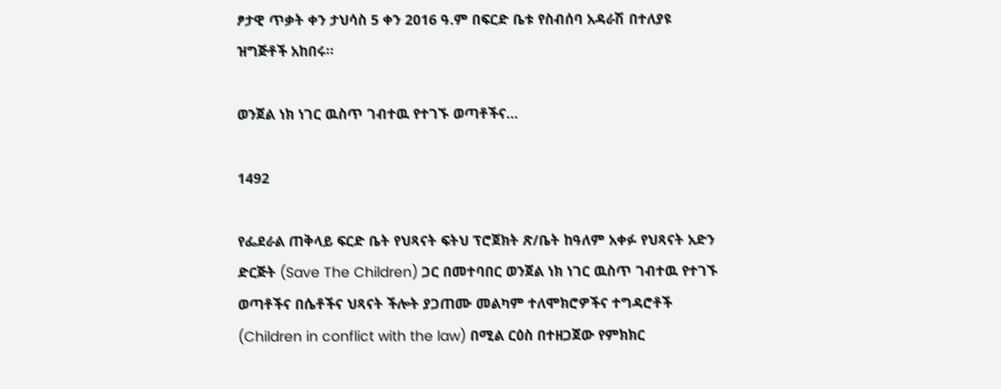ፆታዊ ጥቃት ቀን ታህሳስ 5 ቀን 2016 ዓ.ም በፍርድ ቤቱ የስብሰባ አዳራሽ በተለያዩ ዝግጅቶች አከበሩ፡፡

ወንጀል ነክ ነገር ዉስጥ ገብተዉ የተገኙ ወጣቶችና...

1492

የፌደራል ጠቅላይ ፍርድ ቤት የህጻናት ፍትህ ፕሮጀክት ጽ/ቤት ከዓለም አቀፉ የህጻናት አድን ድርጅት (Save The Children) ጋር በመተባበር ወንጀል ነክ ነገር ዉስጥ ገብተዉ የተገኙ ወጣቶችና በሴቶችና ህጻናት ችሎት ያጋጠሙ መልካም ተለሞክሮዎችና ተግዳሮቶች (Children in conflict with the law) በሚል ርዕስ በተዘጋጀው የምክክር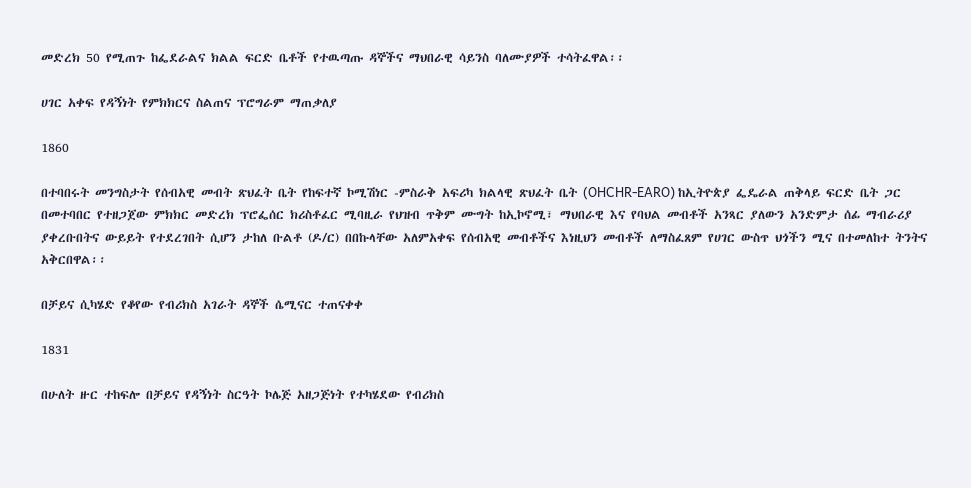መድረክ 50 የሚጠጉ ከፌደራልና ክልል ፍርድ ቤቶች የተዉጣጡ ዳኞችና ማህበራዊ ሳይንስ ባለሙያዎች ተሳትፈዋል፡፡

ሀገር አቀፍ የዳኝነት የምክክርና ስልጠና ፕሮግራም ማጠቃለያ

1860

በተባበሩት መንግስታት የሰብአዊ መብት ጽህፈት ቤት የከፍተኛ ኮሚሽነር -ምስራቅ አፍሪካ ክልላዊ ጽህፈት ቤት (OHCHR-EARO) ከኢትዮጵያ ፌዴራል ጠቅላይ ፍርድ ቤት ጋር በመተባበር የተዘጋጀው ምክክር መድረክ ፕሮፌሰር ክሪስቶፈር ሚባዚራ የህዝብ ጥቅም ሙግት ከኢኮኖሚ፣ ማህበራዊ እና የባህል መብቶች አንጻር ያለውን አንድምታ ሰፊ ማብራሪያ ያቀረቡበትና ውይይት የተደረገበት ሲሆን ታከለ ቡልቶ (ዶ/ር) በበኩላቸው አለምአቀፍ የሰብአዊ መብቶችና እነዚህን መብቶች ለማስፈጸም የሀገር ውስጥ ህጎችን ሚና በተመለከተ ትንትና አቅርበዋል፡፡

በቻይና ሲካሄድ የቆየው የብሪክስ አገራት ዳኞች ሴሚናር ተጠናቀቀ

1831

በሁለት ዙር ተከፍሎ በቻይና የዳኝነት ስርዓት ኮሌጅ አዘጋጅነት የተካሄደው የብሪክስ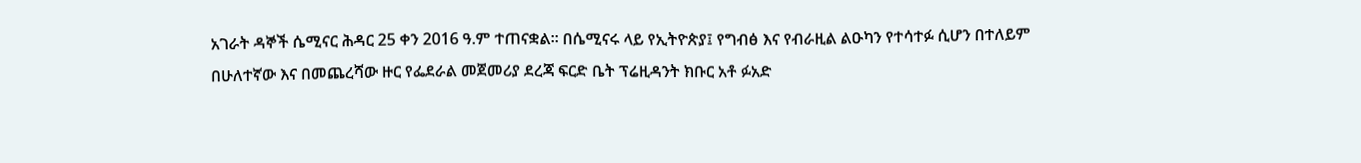አገራት ዳኞች ሴሚናር ሕዳር 25 ቀን 2016 ዓ.ም ተጠናቋል፡፡ በሴሚናሩ ላይ የኢትዮጵያ፤ የግብፅ እና የብራዚል ልዑካን የተሳተፉ ሲሆን በተለይም በሁለተኛው እና በመጨረሻው ዙር የፌደራል መጀመሪያ ደረጃ ፍርድ ቤት ፕሬዚዳንት ክቡር አቶ ፉአድ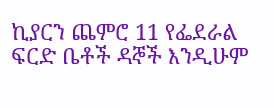ኪያርን ጨምሮ 11 የፌደራል ፍርድ ቤቶች ዳኞች እንዲሁም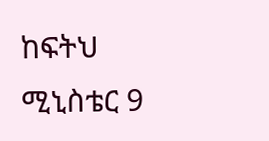ከፍትህ ሚኒስቴር 9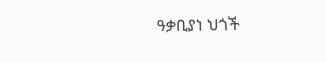ዓቃቢያነ ህጎች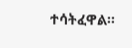ተሳትፈዋል፡፡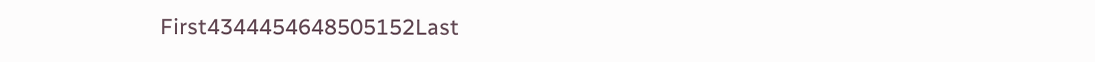First4344454648505152Last